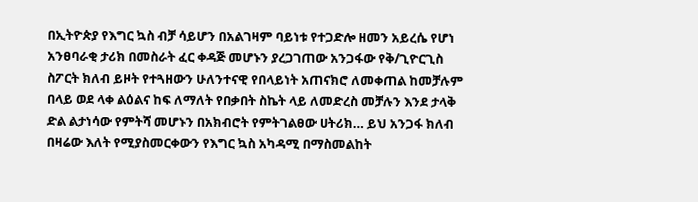በኢትዮጵያ የእግር ኳስ ብቻ ሳይሆን በአልገዛም ባይነቱ የተጋድሎ ዘመን አይረሴ የሆነ አንፀባራቂ ታሪክ በመስራት ፈር ቀዳጅ መሆኑን ያረጋገጠው አንጋፋው የቅ/ጊዮርጊስ ስፖርት ክለብ ይዞት የተጓዘውን ሁለንተናዊ የበላይነት አጠናክሮ ለመቀጠል ከመቻሉም በላይ ወደ ላቀ ልዕልና ከፍ ለማለት የበቃበት ስኬት ላይ ለመድረስ መቻሉን እንደ ታላቅ ድል ልታነሳው የምትሻ መሆኑን በአክብሮት የምትገልፀው ሀትሪክ… ይህ አንጋፋ ክለብ በዛሬው እለት የሚያስመርቀውን የእግር ኳስ አካዳሚ በማስመልከት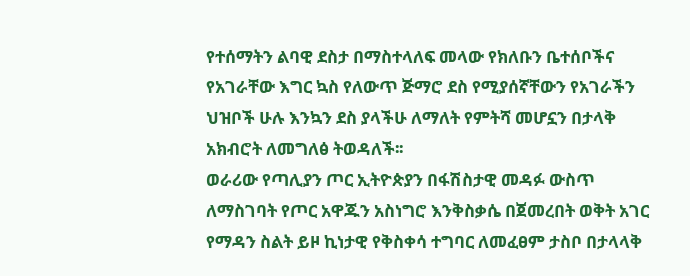የተሰማትን ልባዊ ደስታ በማስተላለፍ መላው የክለቡን ቤተሰቦችና የአገራቸው እግር ኳስ የለውጥ ጅማሮ ደስ የሚያሰኛቸውን የአገራችን ህዝቦች ሁሉ እንኳን ደስ ያላችሁ ለማለት የምትሻ መሆኗን በታላቅ አክብሮት ለመግለፅ ትወዳለች፡፡
ወራሪው የጣሊያን ጦር ኢትዮጵያን በፋሽስታዊ መዳፉ ውስጥ ለማስገባት የጦር አዋጁን አስነግሮ እንቅስቃሴ በጀመረበት ወቅት አገር የማዳን ስልት ይዞ ኪነታዊ የቅስቀሳ ተግባር ለመፈፀም ታስቦ በታላላቅ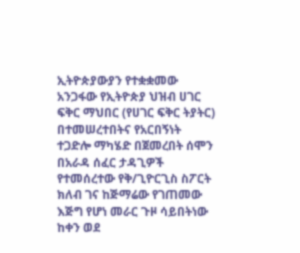ኢትዮጵያውያን የተቋቋመው አንጋፋው የኢትዮጵያ ህዝብ ሀገር ፍቅር ማህበር (የሀገር ፍቅር ትያትር) በተመሠረተበትና የአርበኝነት ተጋድሎ ማካሄድ በጀመረበት ሰሞን በአራዳ ሰፈር ታዳጊዎች የተመሰረተው የቅ/ጊዮርጊስ ስፖርት ክለብ ገና ከጅማሬው የገጠመው እጅግ የሆነ መራር ጉዞ ሳይበትነው ከቀን ወደ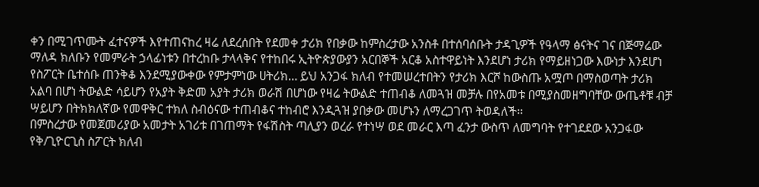ቀን በሚገጥሙት ፈተናዎች እየተጠናከረ ዛሬ ለደረሰበት የደመቀ ታሪክ የበቃው ከምስረታው አንስቶ በተሰባሰቡት ታዳጊዎች የዓላማ ፅናትና ገና በጅማሬው ማለዳ ክለቡን የመምራት ኃላፊነቱን በተረከቡ ታላላቅና የተከበሩ ኢትዮጵያውያን አርበኞች አርቆ አስተዋይነት እንደሆነ ታሪክ የማይዘነጋው እውነታ እንደሆነ የስፖርት ቤተሰቡ ጠንቅቆ እንደሚያውቀው የምታምነው ሀትሪክ… ይህ አንጋፋ ክለብ የተመሠረተበትን የታሪክ እርሾ ከውስጡ አሟጦ በማስወጣት ታሪክ አልባ በሆነ ትውልድ ሳይሆን የአያት ቅድመ አያት ታሪክ ወራሽ በሆነው የዛሬ ትውልድ ተጠብቆ ለመጓዝ መቻሉ በየአመቱ በሚያስመዘግባቸው ውጤቶቹ ብቻ ሣይሆን በትክክለኛው የመዋቅር ተክለ ስብዕናው ተጠብቆና ተከብሮ እንዲጓዝ ያበቃው መሆኑን ለማረጋገጥ ትወዳለች፡፡
በምስረታው የመጀመሪያው አመታት አገሪቱ በገጠማት የፋሽስት ጣሊያን ወረራ የተነሣ ወደ መራር እጣ ፈንታ ውስጥ ለመግባት የተገደደው አንጋፋው የቅ/ጊዮርጊስ ስፖርት ክለብ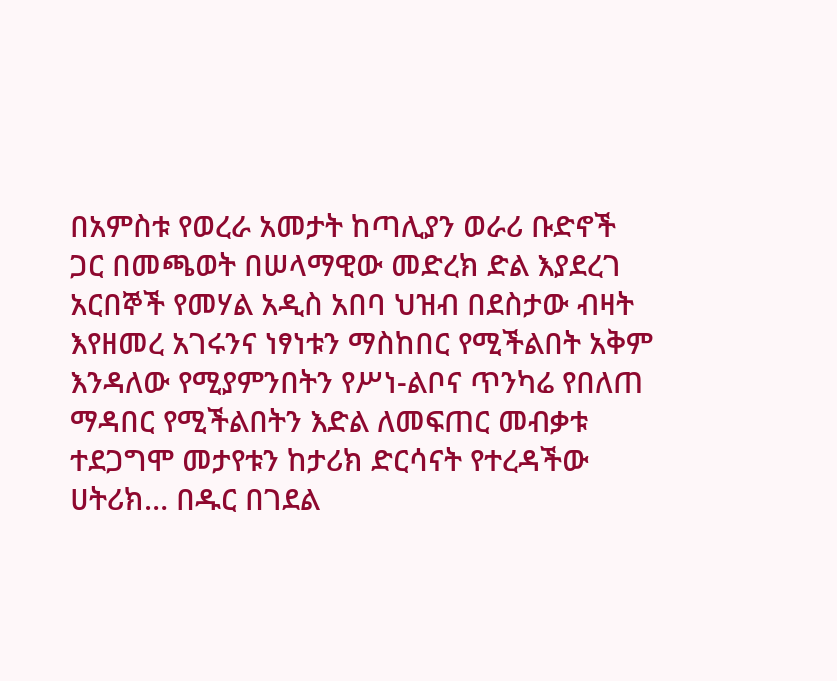በአምስቱ የወረራ አመታት ከጣሊያን ወራሪ ቡድኖች ጋር በመጫወት በሠላማዊው መድረክ ድል እያደረገ አርበኞች የመሃል አዲስ አበባ ህዝብ በደስታው ብዛት እየዘመረ አገሩንና ነፃነቱን ማስከበር የሚችልበት አቅም እንዳለው የሚያምንበትን የሥነ-ልቦና ጥንካሬ የበለጠ ማዳበር የሚችልበትን እድል ለመፍጠር መብቃቱ ተደጋግሞ መታየቱን ከታሪክ ድርሳናት የተረዳችው ሀትሪክ… በዱር በገደል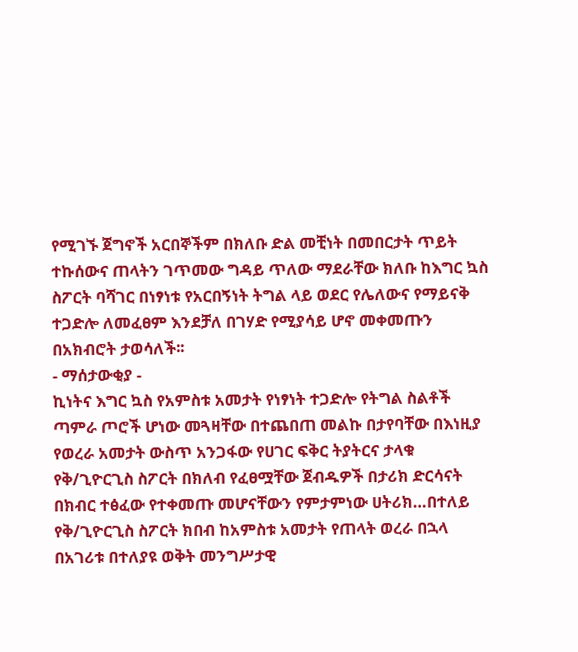የሚገኙ ጀግኖች አርበኞችም በክለቡ ድል መቺነት በመበርታት ጥይት ተኩሰውና ጠላትን ገጥመው ግዳይ ጥለው ማደራቸው ክለቡ ከእግር ኳስ ስፖርት ባሻገር በነፃነቱ የአርበኝነት ትግል ላይ ወደር የሌለውና የማይናቅ ተጋድሎ ለመፈፀም እንደቻለ በገሃድ የሚያሳይ ሆኖ መቀመጡን በአክብሮት ታወሳለች፡፡
- ማሰታውቂያ -
ኪነትና እግር ኳስ የአምስቱ አመታት የነፃነት ተጋድሎ የትግል ስልቶች ጣምራ ጦሮች ሆነው መጓዛቸው በተጨበጠ መልኩ በታየባቸው በእነዚያ የወረራ አመታት ውስጥ አንጋፋው የሀገር ፍቅር ትያትርና ታላቁ የቅ/ጊዮርጊስ ስፖርት በክለብ የፈፀሟቸው ጀብዱዎች በታሪክ ድርሳናት በክብር ተፅፈው የተቀመጡ መሆናቸውን የምታምነው ሀትሪክ…በተለይ የቅ/ጊዮርጊስ ስፖርት ክበብ ከአምስቱ አመታት የጠላት ወረራ በኋላ በአገሪቱ በተለያዩ ወቅት መንግሥታዊ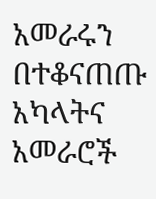አመራሩን በተቆናጠጡ አካላትና አመራሮች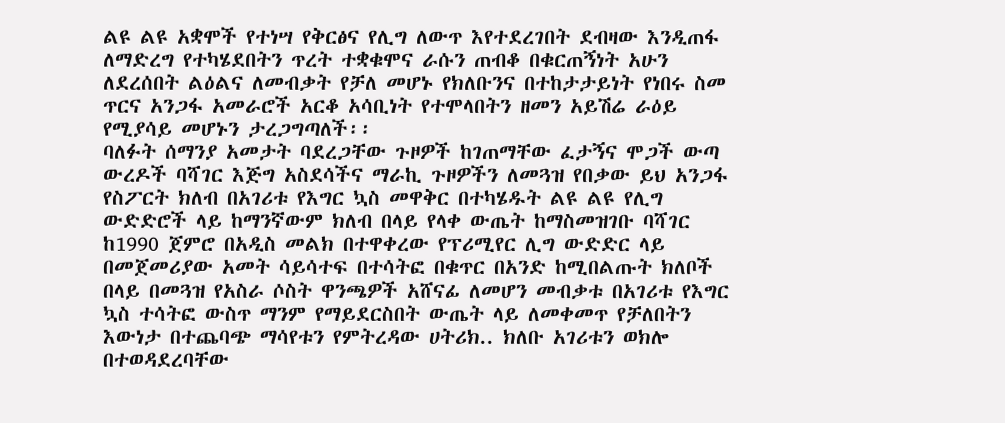ልዩ ልዩ አቋሞች የተነሣ የቅርፅና የሊግ ለውጥ እየተደረገበት ደብዛው እንዲጠፋ ለማድረግ የተካሄደበትን ጥረት ተቋቁሞና ራሱን ጠብቆ በቁርጠኝነት አሁን ለደረሰበት ልዕልና ለመብቃት የቻለ መሆኑ የክለቡንና በተከታታይነት የነበሩ ስመ ጥርና አንጋፋ አመራሮች አርቆ አሳቢነት የተሞላበትን ዘመን አይሽሬ ራዕይ የሚያሳይ መሆኑን ታረጋግጣለች፡፡
ባለፉት ሰማንያ አመታት ባደረጋቸው ጉዞዎች ከገጠማቸው ፈታኝና ሞጋች ውጣ ውረዶች ባሻገር እጅግ አስደሳችና ማራኪ ጉዞዎችን ለመጓዝ የበቃው ይህ አንጋፋ የስፖርት ክለብ በአገሪቱ የእግር ኳስ መዋቅር በተካሄዱት ልዩ ልዩ የሊግ ውድድሮች ላይ ከማንኛውም ክለብ በላይ የላቀ ውጤት ከማስመዝገቡ ባሻገር ከ1990 ጀምሮ በአዲስ መልክ በተዋቀረው የፕሪሚየር ሊግ ውድድር ላይ በመጀመሪያው አመት ሳይሳተፍ በተሳትፎ በቁጥር በአንድ ከሚበልጡት ክለቦች በላይ በመጓዝ የአስራ ሶስት ዋንጫዎች አሸናፊ ለመሆን መብቃቱ በአገሪቱ የእግር ኳስ ተሳትፎ ውስጥ ማንም የማይደርስበት ውጤት ላይ ለመቀመጥ የቻለበትን እውነታ በተጨባጭ ማሳየቱን የምትረዳው ሀትሪክ.. ክለቡ አገሪቱን ወክሎ በተወዳደረባቸው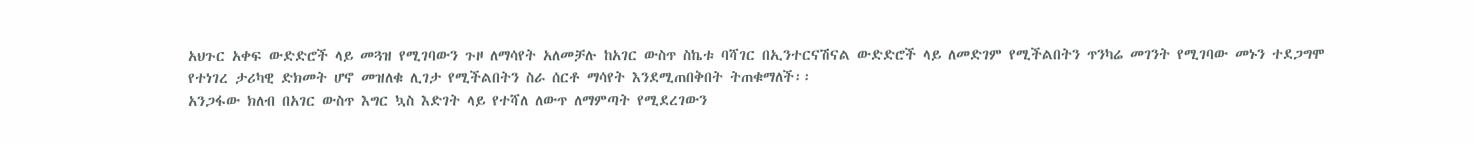አህጉር አቀፍ ውድድሮች ላይ መጓዝ የሚገባውን ጉዞ ለማሳየት አለመቻሉ ከአገር ውስጥ ስኬቱ ባሻገር በኢንተርናሽናል ውድድሮች ላይ ለመድገም የሚችልበትን ጥንካሬ መገንት የሚገባው መኑን ተደጋግሞ የተነገረ ታሪካዊ ድክመት ሆኖ መዝለቁ ሊገታ የሚችልበትን ስራ ሰርቶ ማሳየት እንደሚጠበቅበት ትጠቁማለች፡፡
አንጋፋው ክለብ በአገር ውስጥ እግር ኳስ እድገት ላይ የተሻለ ለውጥ ለማምጣት የሚደረገውን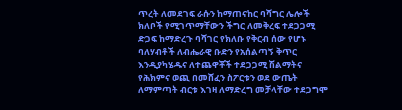ጥረት ለመደገፍ ራሱን ከማጠናከር ባሻግር ሌሎች ክለቦች የሚገጥማቸውን ችግር ለመቅረፍ ተደጋጋሚ ድጋፍ ከማድረጉ ባሻገር የክለቡ የቅርብ ሰው የሆኑ ባለሃብቶች ለብሔራዊ ቡድን የአሰልጣኝ ቅጥር እንዲያካሄዱና ለተጨዋቾች ተደጋጋሚ ሽልማትና የሕክምና ወጪ በመሸፈን ስፖርቱን ወደ ውጤት ለማምጣት ብርቱ እገዛ ለማድረግ መቻላቸው ተደጋግሞ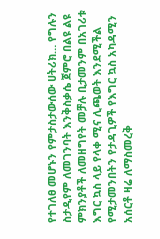የተገለፀ መሆኑን የምታስታውሰው ሀትሪክ… የግሉን ስታዲየም ለመገንባት እንቅስቃሴ ጀምሮ በልዩ ልዩ ምክንያቶች ለመዘግየት መቻሉ ቢታመንም በአገሪቱ እግር ኳስ ላይ የላቀ ሚና ሊጫወት እንደሚችል የሚታመንበትን የታዳጊዎች የእግር ኳስ አካዳሚን አሰርቶ ዛሬ ለማስመረቅ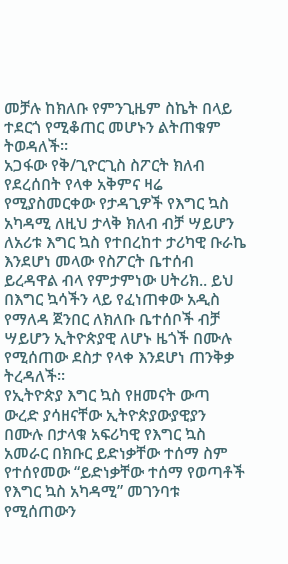መቻሉ ከክለቡ የምንጊዜም ስኬት በላይ ተደርጎ የሚቆጠር መሆኑን ልትጠቁም ትወዳለች፡፡
አጋፋው የቅ/ጊዮርጊስ ስፖርት ክለብ የደረሰበት የላቀ አቅምና ዛሬ የሚያስመርቀው የታዳጊዎች የእግር ኳስ አካዳሚ ለዚህ ታላቅ ክለብ ብቻ ሣይሆን ለአሪቱ እግር ኳስ የተበረከተ ታሪካዊ ቡራኬ እንደሆነ መላው የስፖርት ቤተሰብ ይረዳዋል ብላ የምታምነው ሀትሪክ.. ይህ በእግር ኳሳችን ላይ የፈነጠቀው አዲስ የማለዳ ጀንበር ለክለቡ ቤተሰቦች ብቻ ሣይሆን ኢትዮጵያዊ ለሆኑ ዜጎች በሙሉ የሚሰጠው ደስታ የላቀ እንደሆነ ጠንቅቃ ትረዳለች፡፡
የኢትዮጵያ እግር ኳስ የዘመናት ውጣ ውረድ ያሳዘናቸው ኢትዮጵያውያዊያን በሙሉ በታላቁ አፍሪካዊ የእግር ኳስ አመራር በክቡር ይድነቃቸው ተሰማ ስም የተሰየመው “ይድነቃቸው ተሰማ የወጣቶች የእግር ኳስ አካዳሚ” መገንባቱ የሚሰጠውን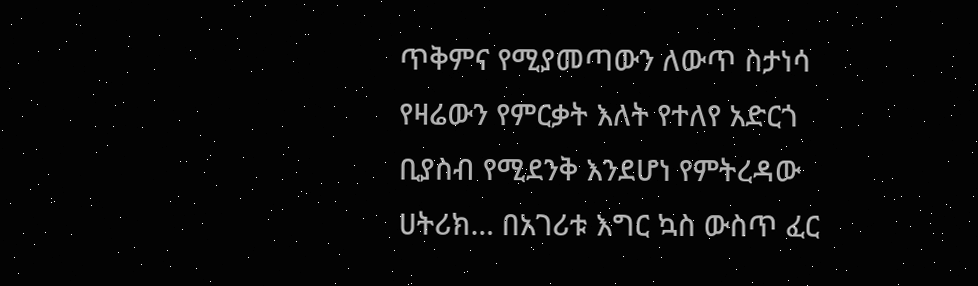ጥቅምና የሚያመጣውን ለውጥ ስታነሳ የዛሬውን የምርቃት እለት የተለየ አድርጎ ቢያስብ የሚደንቅ እንደሆነ የምትረዳው ሀትሪክ… በአገሪቱ እግር ኳስ ውስጥ ፈር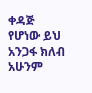ቀዳጅ የሆነው ይህ አንጋፋ ክለብ አሁንም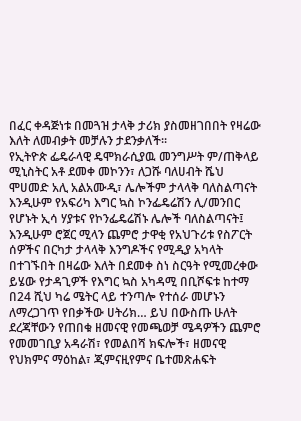በፈር ቀዳጅነቱ በመጓዝ ታላቅ ታሪክ ያስመዘገበበት የዛሬው እለት ለመብቃት መቻሉን ታደንቃለች፡፡
የኢትዮጵ ፌዴራላዊ ዴሞክራሲያዉ መንግሥት ም/ጠቅላይ ሚኒስትር አቶ ደመቀ መኮንን፣ ለጋሹ ባለሀብት ሼህ ሞሀመድ አሊ አልአሙዲ፣ ሌሎችም ታላላቅ ባለስልጣናት እንዲሁም የአፍሪካ እግር ኳስ ኮንፌዴሬሽን ሊ/መንበር የሆኑት ኢሳ ሃያቱና የኮንፌዴሬሽኑ ሌሎች ባለስልጣናት፤ እንዲሁም ሮጀር ሚላን ጨምሮ ታዋቂ የአህጉሪቱ የስፖርት ሰዎችና በርካታ ታላላቅ እንግዶችና የሚዲያ አካላት በተገኙበት በዛሬው እለት በደመቀ ስነ ስርዓት የሚመረቀው ይሄው የታዳጊዎች የእግር ኳስ አካዳሚ በቢሾፍቱ ከተማ በ24 ሺህ ካሬ ሜትር ላይ ተንጣሎ የተሰራ መሆኑን ለማረጋገጥ የበቃችው ሀትሪክ… ይህ በውስጡ ሁለት ደረጃቸውን የጠበቁ ዘመናዊ የመጫወቻ ሜዳዎችን ጨምሮ የመመገቢያ አዳራሽ፣ የመልበሻ ክፍሎች፣ ዘመናዊ የህክምና ማዕከል፣ ጂምናዚየምና ቤተመጽሐፍት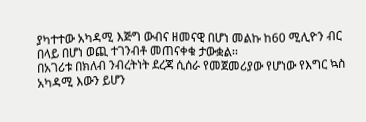ያካተተው አካዳሚ እጅግ ውብና ዘመናዊ በሆነ መልኩ ከ60 ሚሊዮን ብር በላይ በሆነ ወጪ ተገንብቶ መጠናቀቁ ታውቋል፡፡
በአገሪቱ በክለብ ንብረትነት ደረጃ ሲሰራ የመጀመሪያው የሆነው የእግር ኳስ አካዳሚ እውን ይሆን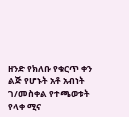ዘንድ የክለቡ የቁርጥ ቀን ልጅ የሆኑት አቶ አብነት ገ/መስቀል የተጫወቱት የላቀ ሚና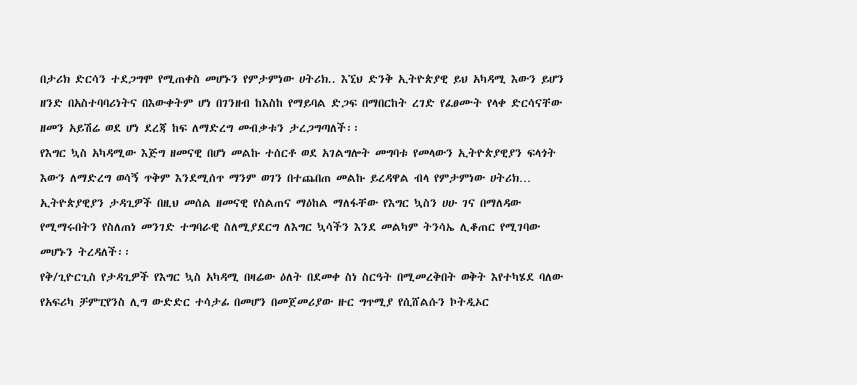በታሪክ ድርሳን ተደጋግሞ የሚጠቀስ መሆኑን የምታምነው ሀትሪክ.. እኚህ ድንቅ ኢትዮጵያዊ ይህ አካዳሚ እውን ይሆን ዘንድ በአስተባባሪነትና በእውቀትም ሆነ በገንዘብ ከእስከ የማይባል ድጋፍ በማበርከት ረገድ የፈፀሙት የላቀ ድርሳናቸው ዘመን አይሽሬ ወደ ሆነ ደረጃ ከፍ ለማድረግ መብቃቱን ታረጋግጣለች፡፡
የእግር ኳስ አካዳሚው እጅግ ዘመናዊ በሆነ መልኩ ተሰርቶ ወደ አገልግሎት መግባቱ የመላውን ኢትዮጵያዊያን ፍላጎት እውን ለማድረግ ወሳኝ ጥቅም እንደሚሰጥ ማንም ወገን በተጨበጠ መልኩ ይረዳዋል ብላ የምታምነው ሀትሪክ… ኢትዮጵያዊያን ታዳጊዎች በዚህ መሰል ዘመናዊ የስልጠና ማዕከል ማለፋቸው የእግር ኳስን ሀሁ ገና በማለዳው የሚማሩበትን የስለጠነ መንገድ ተግባራዊ ስለሚያደርግ ለእግር ኳሳችን እንደ መልካም ትንሳኤ ሊቆጠር የሚገባው መሆኑን ትረዳለች፡፡
የቅ/ጊዮርጊስ የታዳጊዎች የእግር ኳስ አካዳሚ በዛሬው ዕለት በደመቀ ስነ ስርዓት በሚመረቅበት ወቅት እየተካሄደ ባለው የአፍሪካ ቻምፒየንስ ሊግ ውድድር ተሳታፊ በመሆን በመጀመሪያው ዙር ግጥሚያ የሲሸልሱን ኮትዲኦር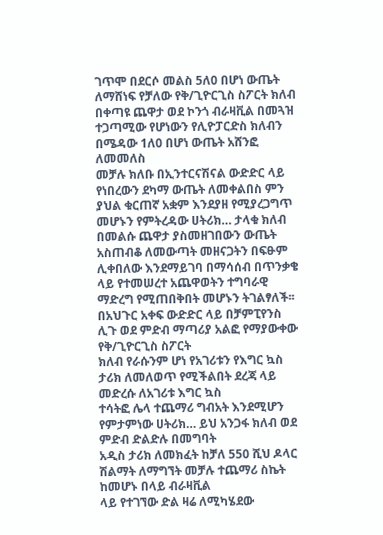ገጥሞ በደርሶ መልስ 5ለ0 በሆነ ውጤት ለማሸነፍ የቻለው የቅ/ጊዮርጊስ ስፖርት ክለብ በቀጣዩ ጨዋታ ወደ ኮንጎ ብራዛቪል በመጓዝ ተጋጣሚው የሆነውን የሊዮፓርድስ ክለብን በሜዳው 1ለ0 በሆነ ውጤት አሸንፎ ለመመለስ
መቻሉ ክለቡ በኢንተርናሽናል ውድድር ላይ የነበረውን ደካማ ውጤት ለመቀልበስ ምን ያህል ቁርጠኛ አቋም እንደያዘ የሚያረጋግጥ መሆኑን የምትረዳው ሀትሪክ… ታላቁ ክለብ በመልሱ ጨዋታ ያስመዘገበውን ውጤት አስጠብቆ ለመውጣት መዘናጋትን በፍፁም ሊቀበለው እንደማይገባ በማሳሰብ በጥንቃቄ ላይ የተመሠረተ አጨዋወትን ተግባራዊ ማድረግ የሚጠበቅበት መሆኑን ትገልፃለች፡፡
በአህጉር አቀፍ ውድድር ላይ በቻምፒየንስ ሊጉ ወደ ምድብ ማጣሪያ አልፎ የማያውቀው የቅ/ጊዮርጊስ ስፖርት
ክለብ የራሱንም ሆነ የአገሪቱን የእግር ኳስ ታሪክ ለመለወጥ የሚችልበት ደረጃ ላይ መድረሱ ለአገሪቱ እግር ኳስ
ተሳትፎ ሌላ ተጨማሪ ግብአት እንደሚሆን የምታምነው ሀትሪክ… ይህ አንጋፋ ክለብ ወደ ምድብ ድልድሉ በመግባት
አዲስ ታሪክ ለመክፈት ከቻለ 550 ሺህ ዶላር ሽልማት ለማግኘት መቻሉ ተጨማሪ ስኬት ከመሆኑ በላይ ብራዛቪል
ላይ የተገኘው ድል ዛሬ ለሚካሄደው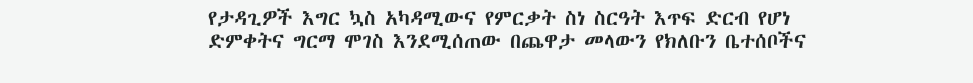የታዳጊዎች እግር ኳስ አካዳሚውና የምርቃት ስነ ስርዓት እጥፍ ድርብ የሆነ
ድምቀትና ግርማ ሞገስ እንደሚሰጠው በጨዋታ መላውን የክለቡን ቤተሰቦችና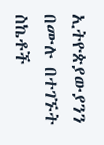ኢትዮጵያውያንን በሙሉ በተገኙት
ስኬቶች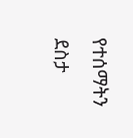የተሰማትን ደስታ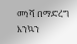መነሻ በማድረግ እንኳን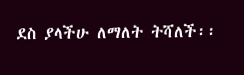ደስ ያላችሁ ለማለት ትሻለች፡፡